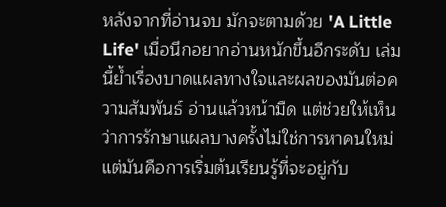หลังจากที่อ่านจบ มักจะตามด้วย 'A Little Life' เมื่อนึกอยากอ่านหนักขึ้นอีกระดับ เล่มนี้ย้ำเรื่องบาดแผลทางใจและผลของมันต่อความสัมพันธ์ อ่านแล้วหน้ามืด แต่ช่วยให้เห็นว่าการรักษาแผลบางครั้งไม่ใช่การหาคนใหม่ แต่มันคือการเริ่มต้นเรียนรู้ที่จะอยู่กับ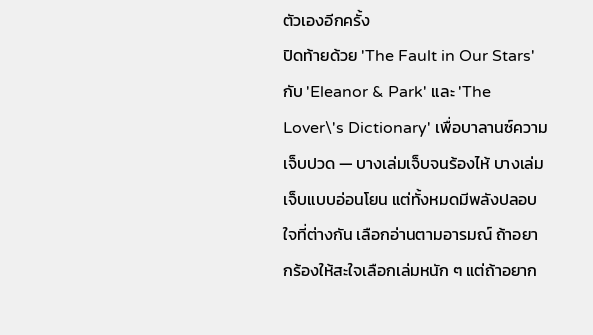ตัวเองอีกครั้ง
ปิดท้ายด้วย 'The Fault in Our Stars' กับ 'Eleanor & Park' และ 'The Lover\'s Dictionary' เพื่อบาลานซ์ความเจ็บปวด — บางเล่มเจ็บจนร้องไห้ บางเล่มเจ็บแบบอ่อนโยน แต่ทั้งหมดมีพลังปลอบใจที่ต่างกัน เลือกอ่านตามอารมณ์ ถ้าอยากร้องให้สะใจเลือกเล่มหนัก ๆ แต่ถ้าอยาก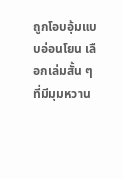ถูกโอบอุ้มแบบอ่อนโยน เลือกเล่มสั้น ๆ ที่มีมุมหวาน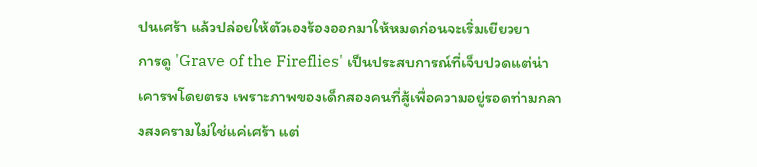ปนเศร้า แล้วปล่อยให้ตัวเองร้องออกมาให้หมดก่อนจะเริ่มเยียวยา
การดู 'Grave of the Fireflies' เป็นประสบการณ์ที่เจ็บปวดแต่น่าเคารพโดยตรง เพราะภาพของเด็กสองคนที่สู้เพื่อความอยู่รอดท่ามกลางสงครามไม่ใช่แค่เศร้า แต่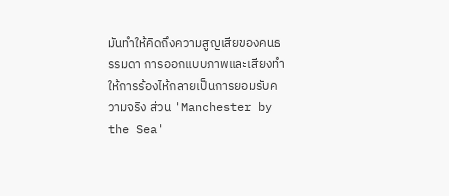มันทำให้คิดถึงความสูญเสียของคนธรรมดา การออกแบบภาพและเสียงทำให้การร้องไห้กลายเป็นการยอมรับความจริง ส่วน 'Manchester by the Sea'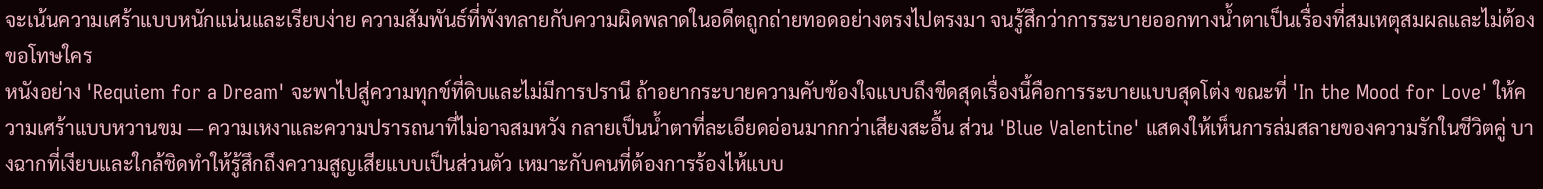จะเน้นความเศร้าแบบหนักแน่นและเรียบง่าย ความสัมพันธ์ที่พังทลายกับความผิดพลาดในอดีตถูกถ่ายทอดอย่างตรงไปตรงมา จนรู้สึกว่าการระบายออกทางน้ำตาเป็นเรื่องที่สมเหตุสมผลและไม่ต้องขอโทษใคร
หนังอย่าง 'Requiem for a Dream' จะพาไปสู่ความทุกข์ที่ดิบและไม่มีการปรานี ถ้าอยากระบายความคับข้องใจแบบถึงขีดสุดเรื่องนี้คือการระบายแบบสุดโต่ง ขณะที่ 'In the Mood for Love' ให้ความเศร้าแบบหวานขม — ความเหงาและความปรารถนาที่ไม่อาจสมหวัง กลายเป็นน้ำตาที่ละเอียดอ่อนมากกว่าเสียงสะอื้น ส่วน 'Blue Valentine' แสดงให้เห็นการล่มสลายของความรักในชีวิตคู่ บางฉากที่เงียบและใกล้ชิดทำให้รู้สึกถึงความสูญเสียแบบเป็นส่วนตัว เหมาะกับคนที่ต้องการร้องไห้แบบ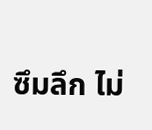ซึมลึก ไม่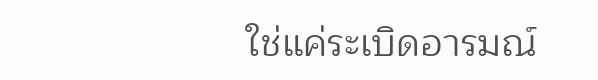ใช่แค่ระเบิดอารมณ์